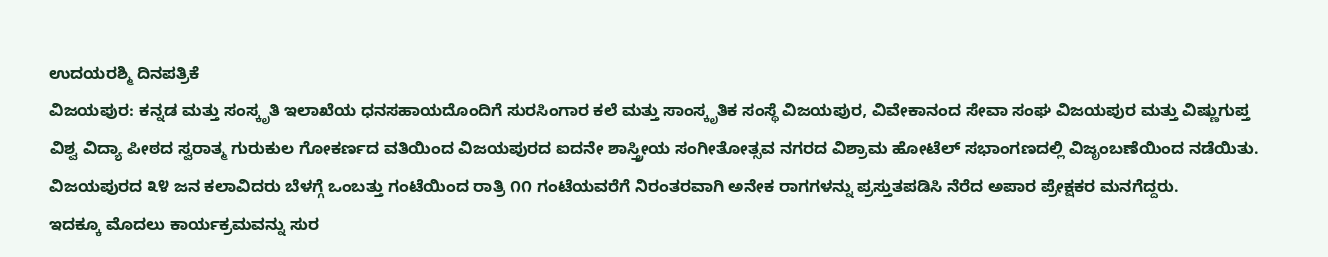ಉದಯರಶ್ಮಿ ದಿನಪತ್ರಿಕೆ
ವಿಜಯಪುರ: ಕನ್ನಡ ಮತ್ತು ಸಂಸ್ಕೃತಿ ಇಲಾಖೆಯ ಧನಸಹಾಯದೊಂದಿಗೆ ಸುರಸಿಂಗಾರ ಕಲೆ ಮತ್ತು ಸಾಂಸ್ಕೃತಿಕ ಸಂಸ್ಥೆ ವಿಜಯಪುರ, ವಿವೇಕಾನಂದ ಸೇವಾ ಸಂಘ ವಿಜಯಪುರ ಮತ್ತು ವಿಷ್ಣುಗುಪ್ತ ವಿಶ್ವ ವಿದ್ಯಾ ಪೀಠದ ಸ್ವರಾತ್ಮ ಗುರುಕುಲ ಗೋಕರ್ಣದ ವತಿಯಿಂದ ವಿಜಯಪುರದ ಐದನೇ ಶಾಸ್ತ್ರೀಯ ಸಂಗೀತೋತ್ಸವ ನಗರದ ವಿಶ್ರಾಮ ಹೋಟೆಲ್ ಸಭಾಂಗಣದಲ್ಲಿ ವಿಜೃಂಬಣೆಯಿಂದ ನಡೆಯಿತು.
ವಿಜಯಪುರದ ೩೪ ಜನ ಕಲಾವಿದರು ಬೆಳಗ್ಗೆ ಒಂಬತ್ತು ಗಂಟೆಯಿಂದ ರಾತ್ರಿ ೧೧ ಗಂಟೆಯವರೆಗೆ ನಿರಂತರವಾಗಿ ಅನೇಕ ರಾಗಗಳನ್ನು ಪ್ರಸ್ತುತಪಡಿಸಿ ನೆರೆದ ಅಪಾರ ಪ್ರೇಕ್ಷಕರ ಮನಗೆದ್ದರು.
ಇದಕ್ಕೂ ಮೊದಲು ಕಾರ್ಯಕ್ರಮವನ್ನು ಸುರ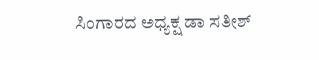ಸಿಂಗಾರದ ಅಧ್ಯಕ್ಷ ಡಾ ಸತೀಶ್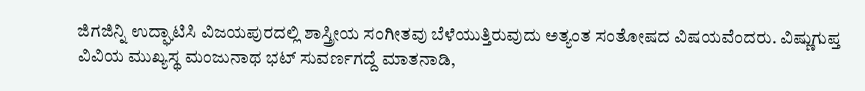ಜಿಗಜಿನ್ನಿ ಉದ್ಘಾಟಿಸಿ ವಿಜಯಪುರದಲ್ಲಿ ಶಾಸ್ತ್ರೀಯ ಸಂಗೀತವು ಬೆಳೆಯುತ್ತಿರುವುದು ಅತ್ಯಂತ ಸಂತೋಷದ ವಿಷಯವೆಂದರು. ವಿಷ್ಣುಗುಪ್ತ ವಿವಿಯ ಮುಖ್ಯಸ್ಥ ಮಂಜುನಾಥ ಭಟ್ ಸುವರ್ಣಗದ್ದೆ ಮಾತನಾಡಿ,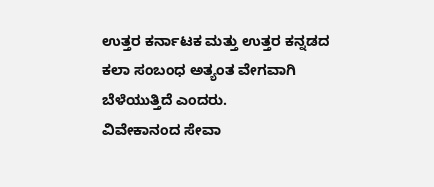ಉತ್ತರ ಕರ್ನಾಟಕ ಮತ್ತು ಉತ್ತರ ಕನ್ನಡದ ಕಲಾ ಸಂಬಂಧ ಅತ್ಯಂತ ವೇಗವಾಗಿ ಬೆಳೆಯುತ್ತಿದೆ ಎಂದರು.
ವಿವೇಕಾನಂದ ಸೇವಾ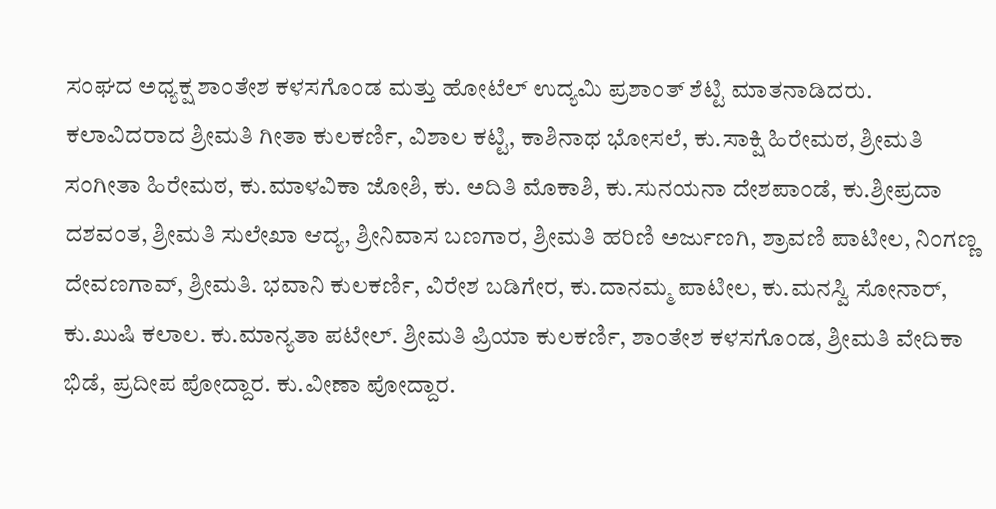ಸಂಘದ ಅಧ್ಯಕ್ಷ ಶಾಂತೇಶ ಕಳಸಗೊಂಡ ಮತ್ತು ಹೋಟೆಲ್ ಉದ್ಯಮಿ ಪ್ರಶಾಂತ್ ಶೆಟ್ಟಿ ಮಾತನಾಡಿದರು.
ಕಲಾವಿದರಾದ ಶ್ರೀಮತಿ ಗೀತಾ ಕುಲಕರ್ಣಿ, ವಿಶಾಲ ಕಟ್ಟಿ, ಕಾಶಿನಾಥ ಭೋಸಲೆ, ಕು.ಸಾಕ್ಷಿ ಹಿರೇಮಠ, ಶ್ರೀಮತಿ ಸಂಗೀತಾ ಹಿರೇಮಠ, ಕು.ಮಾಳವಿಕಾ ಜೋಶಿ, ಕು. ಅದಿತಿ ಮೊಕಾಶಿ, ಕು.ಸುನಯನಾ ದೇಶಪಾಂಡೆ, ಕು.ಶ್ರೀಪ್ರದಾ ದಶವಂತ, ಶ್ರೀಮತಿ ಸುಲೇಖಾ ಆದ್ಯ, ಶ್ರೀನಿವಾಸ ಬಣಗಾರ, ಶ್ರೀಮತಿ ಹರಿಣಿ ಅರ್ಜುಣಗಿ, ಶ್ರಾವಣಿ ಪಾಟೀಲ, ನಿಂಗಣ್ಣ ದೇವಣಗಾವ್, ಶ್ರೀಮತಿ. ಭವಾನಿ ಕುಲಕರ್ಣಿ, ವಿರೇಶ ಬಡಿಗೇರ, ಕು.ದಾನಮ್ಮ ಪಾಟೀಲ, ಕು.ಮನಸ್ವಿ ಸೋನಾರ್, ಕು.ಖುಷಿ ಕಲಾಲ. ಕು.ಮಾನ್ಯತಾ ಪಟೇಲ್. ಶ್ರೀಮತಿ ಪ್ರಿಯಾ ಕುಲಕರ್ಣಿ, ಶಾಂತೇಶ ಕಳಸಗೊಂಡ, ಶ್ರೀಮತಿ ವೇದಿಕಾ ಭಿಡೆ, ಪ್ರದೀಪ ಪೋದ್ದಾರ. ಕು.ವೀಣಾ ಪೋದ್ದಾರ.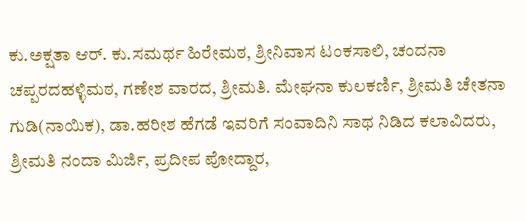ಕು.ಅಕ್ಷತಾ ಆರ್. ಕು.ಸಮರ್ಥ ಹಿರೇಮಠ, ಶ್ರೀನಿವಾಸ ಟಂಕಸಾಲಿ, ಚಂದನಾ ಚಪ್ಪರದಹಳ್ಳಿಮಠ, ಗಣೇಶ ವಾರದ, ಶ್ರೀಮತಿ. ಮೇಘನಾ ಕುಲಕರ್ಣಿ, ಶ್ರೀಮತಿ ಚೇತನಾ ಗುಡಿ(ನಾಯಿಕ), ಡಾ.ಹರೀಶ ಹೆಗಡೆ ಇವರಿಗೆ ಸಂವಾದಿನಿ ಸಾಥ ನಿಡಿದ ಕಲಾವಿದರು, ಶ್ರೀಮತಿ ನಂದಾ ಮಿರ್ಜಿ, ಪ್ರದೀಪ ಪೋದ್ದಾರ,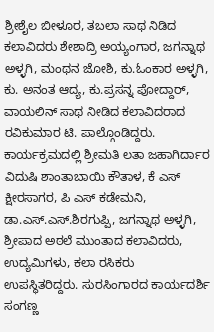ಶ್ರೀಶೈಲ ಬೀಳೂರ, ತಬಲಾ ಸಾಥ ನಿಡಿದ ಕಲಾವಿದರು ಶೇಶಾದ್ರಿ ಅಯ್ಯಂಗಾರ, ಜಗನ್ನಾಥ ಅಳ್ಳಗಿ, ಮಂಥನ ಜೋಶಿ, ಕು.ಓಂಕಾರ ಅಳ್ಳಗಿ, ಕು. ಅನಂತ ಆದ್ಯ, ಕು.ಪ್ರಸನ್ನ ಪೋದ್ದಾರ್, ವಾಯಲಿನ್ ಸಾಥ ನೀಡಿದ ಕಲಾವಿದರಾದ ರವಿಕುಮಾರ ಟಿ. ಪಾಲ್ಗೊಂಡಿದ್ದರು.
ಕಾರ್ಯಕ್ರಮದಲ್ಲಿ ಶ್ರೀಮತಿ ಲತಾ ಜಹಾಗಿರ್ದಾರ ವಿದುಷಿ ಶಾಂತಾಬಾಯಿ ಕೌತಾಳ, ಕೆ ಎಸ್ ಕ್ಷೀರಸಾಗರ, ಪಿ ಎಸ್ ಕಡೇಮನಿ, ಡಾ.ಎಸ್.ಎಸ್.ಶಿರಗುಪ್ಪಿ, ಜಗನ್ನಾಥ ಅಳ್ಳಗಿ, ಶ್ರೀಪಾದ ಅಠಲೆ ಮುಂತಾದ ಕಲಾವಿದರು, ಉದ್ಯಮಿಗಳು, ಕಲಾ ರಸಿಕರು ಉಪಸ್ಥಿತರಿದ್ದರು. ಸುರಸಿಂಗಾರದ ಕಾರ್ಯದರ್ಶಿ ಸಂಗಣ್ಣ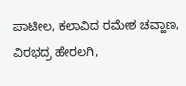ಪಾಟೀಲ, ಕಲಾವಿದ ರಮೇಶ ಚವ್ಹಾಣ, ವಿರಭದ್ರ ಹೇರಲಗಿ,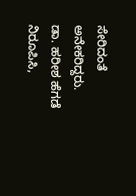ಸೇರಿದಂತೆ ಅನೇಕರಿದ್ದರು.
ಡಾ. ಹರೀಶ ಹೆಗಡೆ ನಿರೂಪಿಸಿ,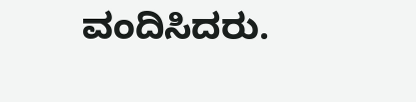ವಂದಿಸಿದರು.